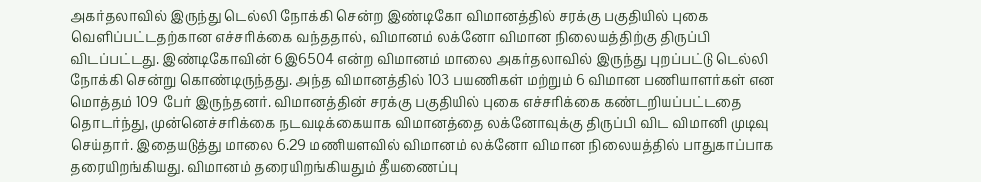அகர்தலாவில் இருந்து டெல்லி நோக்கி சென்ற இண்டிகோ விமானத்தில் சரக்கு பகுதியில் புகை வெளிப்பட்டதற்கான எச்சரிக்கை வந்ததால், விமானம் லக்னோ விமான நிலையத்திற்கு திருப்பி விடப்பட்டது. இண்டிகோவின் 6இ6504 என்ற விமானம் மாலை அகர்தலாவில் இருந்து புறப்பட்டு டெல்லி நோக்கி சென்று கொண்டிருந்தது. அந்த விமானத்தில் 103 பயணிகள் மற்றும் 6 விமான பணியாளர்கள் என மொத்தம் 109 பேர் இருந்தனர். விமானத்தின் சரக்கு பகுதியில் புகை எச்சரிக்கை கண்டறியப்பட்டதை தொடர்ந்து, முன்னெச்சரிக்கை நடவடிக்கையாக விமானத்தை லக்னோவுக்கு திருப்பி விட விமானி முடிவு செய்தார். இதையடுத்து மாலை 6.29 மணியளவில் விமானம் லக்னோ விமான நிலையத்தில் பாதுகாப்பாக தரையிறங்கியது. விமானம் தரையிறங்கியதும் தீயணைப்பு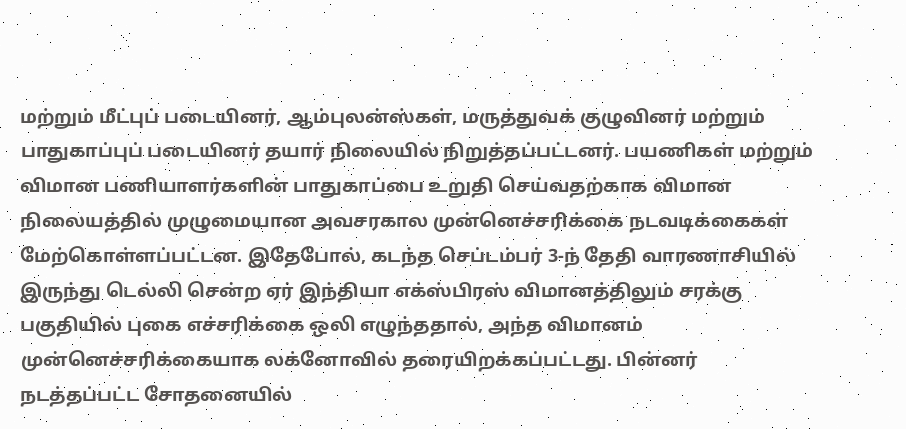மற்றும் மீட்புப் படையினர், ஆம்புலன்ஸ்கள், மருத்துவக் குழுவினர் மற்றும் பாதுகாப்புப் படையினர் தயார் நிலையில் நிறுத்தப்பட்டனர். பயணிகள் மற்றும் விமான பணியாளர்களின் பாதுகாப்பை உறுதி செய்வதற்காக விமான நிலையத்தில் முழுமையான அவசரகால முன்னெச்சரிக்கை நடவடிக்கைகள் மேற்கொள்ளப்பட்டன. இதேபோல், கடந்த செப்டம்பர் 3-ந் தேதி வாரணாசியில் இருந்து டெல்லி சென்ற ஏர் இந்தியா எக்ஸ்பிரஸ் விமானத்திலும் சரக்கு பகுதியில் புகை எச்சரிக்கை ஒலி எழுந்ததால், அந்த விமானம் முன்னெச்சரிக்கையாக லக்னோவில் தரையிறக்கப்பட்டது. பின்னர் நடத்தப்பட்ட சோதனையில்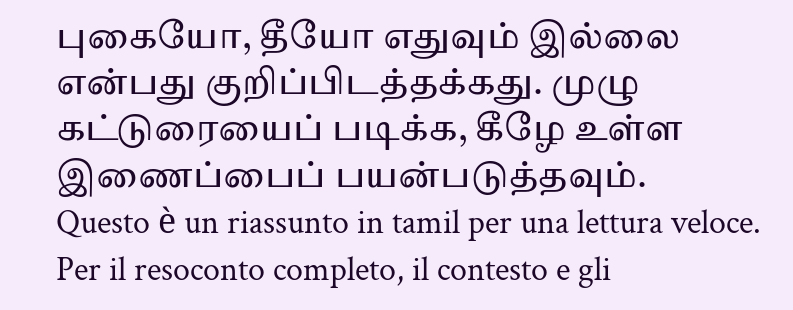புகையோ, தீயோ எதுவும் இல்லை என்பது குறிப்பிடத்தக்கது. முழு கட்டுரையைப் படிக்க, கீழே உள்ள இணைப்பைப் பயன்படுத்தவும்.
Questo è un riassunto in tamil per una lettura veloce. Per il resoconto completo, il contesto e gli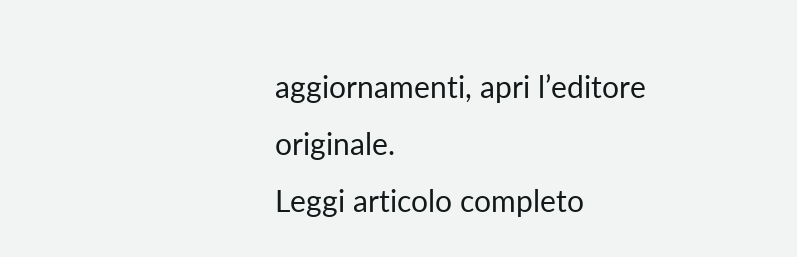aggiornamenti, apri l’editore originale.
Leggi articolo completo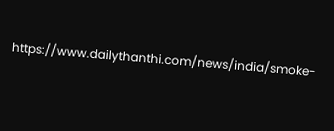https://www.dailythanthi.com/news/india/smoke-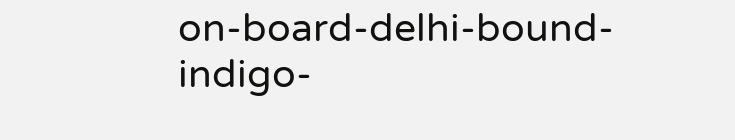on-board-delhi-bound-indigo-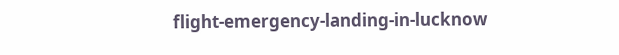flight-emergency-landing-in-lucknow